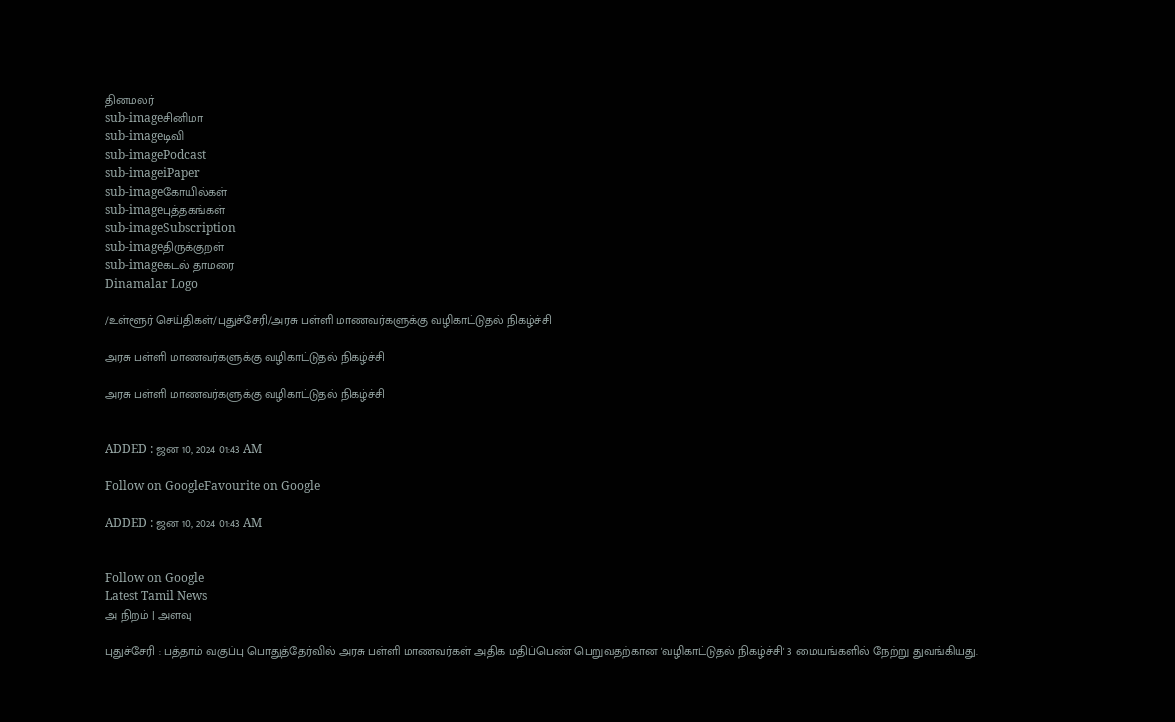தினமலர்
sub-imageசினிமா
sub-imageடிவி
sub-imagePodcast
sub-imageiPaper
sub-imageகோயில்கள்
sub-imageபுத்தகங்கள்
sub-imageSubscription
sub-imageதிருக்குறள்
sub-imageகடல் தாமரை
Dinamalar Logo

/உள்ளூர் செய்திகள்/புதுச்சேரி/அரசு பள்ளி மாணவர்களுக்கு வழிகாட்டுதல் நிகழ்ச்சி

அரசு பள்ளி மாணவர்களுக்கு வழிகாட்டுதல் நிகழ்ச்சி

அரசு பள்ளி மாணவர்களுக்கு வழிகாட்டுதல் நிகழ்ச்சி


ADDED : ஜன 10, 2024 01:43 AM

Follow on GoogleFavourite on Google

ADDED : ஜன 10, 2024 01:43 AM


Follow on Google
Latest Tamil News
அ நிறம் | அளவு

புதுச்சேரி : பத்தாம் வகுப்பு பொதுத்தேர்வில் அரசு பள்ளி மாணவர்கள் அதிக மதிப்பெண் பெறுவதற்கான 'வழிகாட்டுதல் நிகழ்ச்சி' 3 மையங்களில் நேற்று துவங்கியது.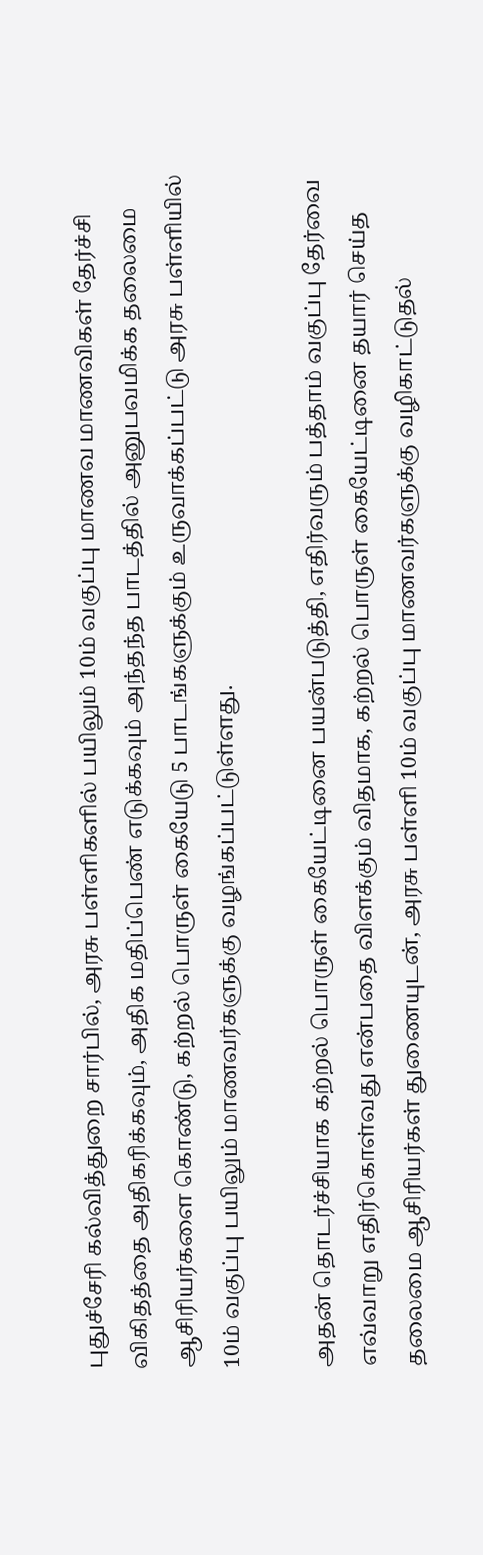புதுச்சேரி கல்வித்துறை சார்பில், அரசு பள்ளிகளில் பயிலும் 10ம் வகுப்பு மாணவ மாணவிகள் தேர்ச்சி விகிதத்தை அதிகரிக்கவும், அதிக மதிப்பெண் எடுக்கவும் அந்தந்த பாடத்தில் அனுபவமிக்க தலைமை ஆசிரியர்களை கொண்டு, கற்றல் பொருள் கையேடு 5 பாடங்களுக்கும் உருவாக்கப்பட்டு அரசு பள்ளியில் 10ம் வகுப்பு பயிலும் மாணவர்களுக்கு வழங்கப்பட்டுள்ளது.

அதன் தொடர்ச்சியாக கற்றல் பொருள் கையேட்டினை பயன்படுத்தி, எதிர்வரும் பத்தாம் வகுப்பு தேர்வை எவ்வாறு எதிர்கொள்வது என்பதை விளக்கும் விதமாக, கற்றல் பொருள் கையேட்டினை தயார் செய்த தலைமை ஆசிரியர்கள் துணையுடன், அரசு பள்ளி 10ம் வகுப்பு மாணவர்களுக்கு வழிகாட்டுதல்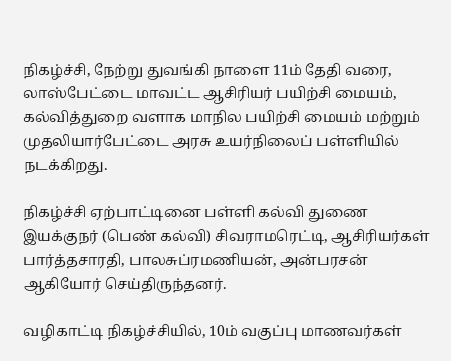நிகழ்ச்சி, நேற்று துவங்கி நாளை 11ம் தேதி வரை, லாஸ்பேட்டை மாவட்ட ஆசிரியர் பயிற்சி மையம், கல்வித்துறை வளாக மாநில பயிற்சி மையம் மற்றும் முதலியார்பேட்டை அரசு உயர்நிலைப் பள்ளியில் நடக்கிறது.

நிகழ்ச்சி ஏற்பாட்டினை பள்ளி கல்வி துணை இயக்குநர் (பெண் கல்வி) சிவராமரெட்டி, ஆசிரியர்கள் பார்த்தசாரதி, பாலசுப்ரமணியன், அன்பரசன் ஆகியோர் செய்திருந்தனர்.

வழிகாட்டி நிகழ்ச்சியில், 10ம் வகுப்பு மாணவர்கள்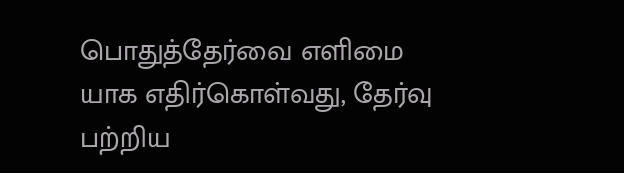பொதுத்தேர்வை எளிமை யாக எதிர்கொள்வது, தேர்வு பற்றிய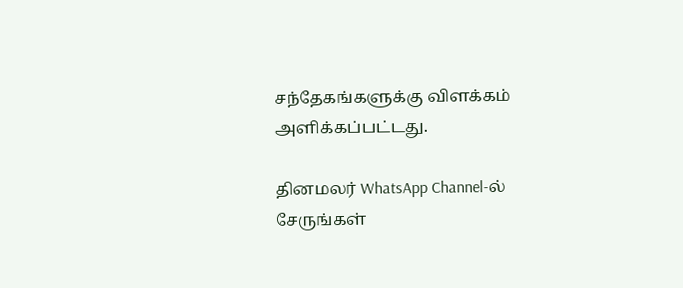சந்தேகங்களுக்கு விளக்கம் அளிக்கப்பட்டது.

தினமலர் WhatsApp Channel-ல் சேருங்கள்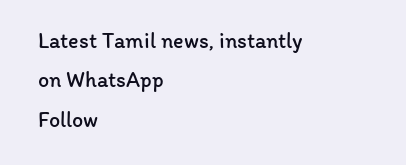Latest Tamil news, instantly on WhatsApp
Follow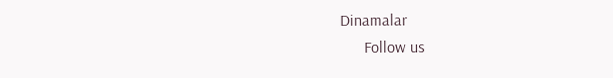Dinamalar
      Follow us